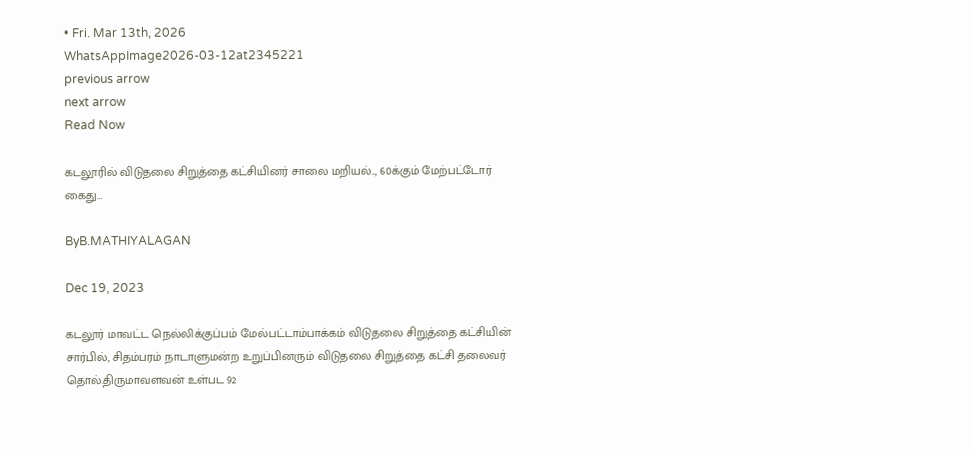• Fri. Mar 13th, 2026
WhatsAppImage2026-03-12at2345221
previous arrow
next arrow
Read Now

கடலூரில் விடுதலை சிறுத்தை கட்சியினர் சாலை மறியல்.., 60க்கும் மேற்பட்டோர் கைது…

ByB.MATHIYALAGAN

Dec 19, 2023

கடலூர் மாவட்ட நெல்லிக்குப்பம் மேல்பட்டாம்பாக்கம் விடுதலை சிறுத்தை கட்சியின் சார்பில், சிதம்பரம் நாடாளுமன்ற உறுப்பினரும் விடுதலை சிறுத்தை கட்சி தலைவர் தொல்.திருமாவளவன் உள்பட 92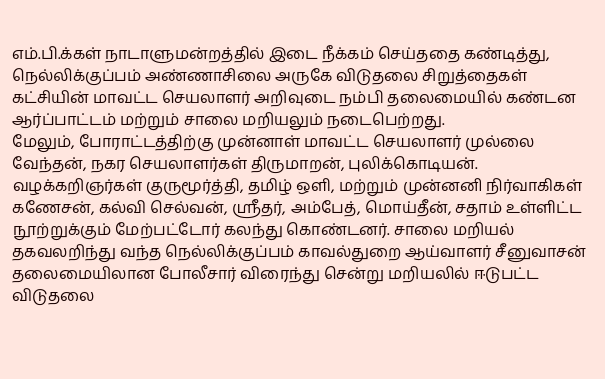எம்.பி.க்கள் நாடாளுமன்றத்தில் இடை நீக்கம் செய்ததை கண்டித்து, நெல்லிக்குப்பம் அண்ணாசிலை அருகே விடுதலை சிறுத்தைகள் கட்சியின் மாவட்ட செயலாளர் அறிவுடை நம்பி தலைமையில் கண்டன ஆர்ப்பாட்டம் மற்றும் சாலை மறியலும் நடைபெற்றது.
மேலும், போராட்டத்திற்கு முன்னாள் மாவட்ட செயலாளர் முல்லை வேந்தன், நகர செயலாளர்கள் திருமாறன், புலிக்கொடியன். வழக்கறிஞர்கள் குருமூர்த்தி, தமிழ் ஒளி, மற்றும் முன்னனி நிர்வாகிகள் கணேசன், கல்வி செல்வன், ஸ்ரீதர், அம்பேத், மொய்தீன், சதாம் உள்ளிட்ட நூற்றுக்கும் மேற்பட்டோர் கலந்து கொண்டனர். சாலை மறியல் தகவலறிந்து வந்த நெல்லிக்குப்பம் காவல்துறை ஆய்வாளர் சீனுவாசன் தலைமையிலான போலீசார் விரைந்து சென்று மறியலில் ஈடுபட்ட விடுதலை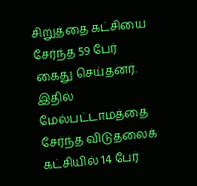சிறுத்தை கட்சியை சேர்ந்த 59 பேர் கைது செய்தனர். இதில் மேல்பட்டாமத்தை சேர்ந்த விடுதலைக் கட்சியில் 14 பேர்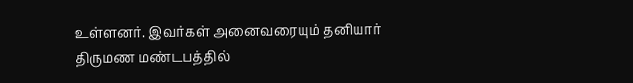உள்ளனர். இவர்கள் அனைவரையும் தனியார் திருமண மண்டபத்தில்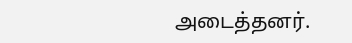அடைத்தனர்.